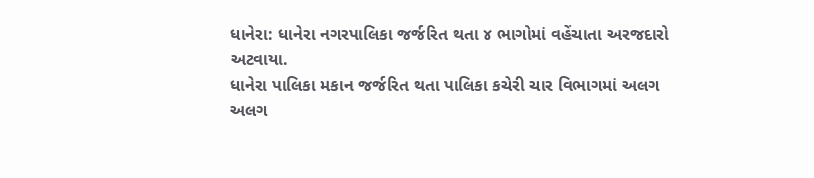ધાનેરા: ધાનેરા નગરપાલિકા જર્જરિત થતા ૪ ભાગોમાં વહેંચાતા અરજદારો અટવાયા.
ધાનેરા પાલિકા મકાન જર્જરિત થતા પાલિકા કચેરી ચાર વિભાગમાં અલગ અલગ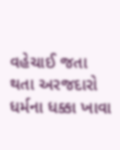વહેચાઈ જતા થતા અરજદારો ધર્મના ધક્કા ખાવા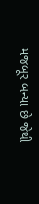મજબૂર બન્યા છે જેથી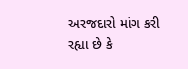અરજદારો માંગ કરી રહ્યા છે કે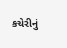કચેરીનું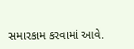સમારકામ કરવામાં આવે.